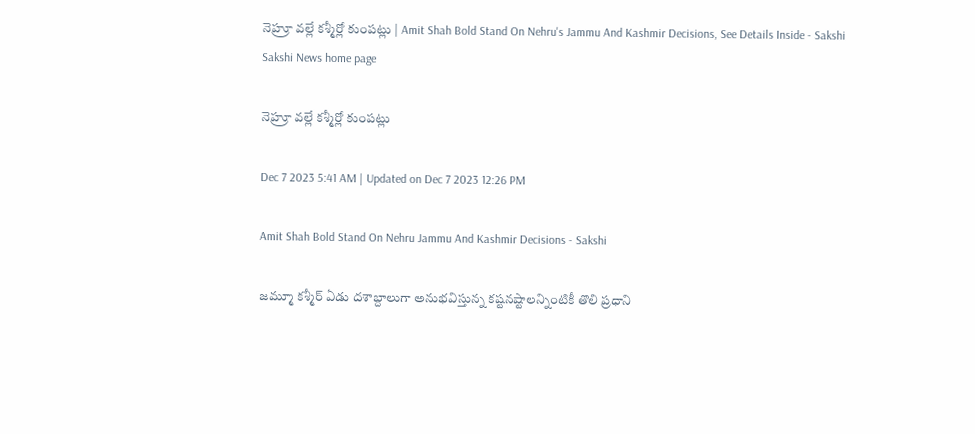నెహ్రూ వల్లే కశ్మీర్లో కుంపట్లు | Amit Shah Bold Stand On Nehru's Jammu And Kashmir Decisions, See Details Inside - Sakshi
Sakshi News home page

నెహ్రూ వల్లే కశ్మీర్లో కుంపట్లు

Dec 7 2023 5:41 AM | Updated on Dec 7 2023 12:26 PM

Amit Shah Bold Stand On Nehru Jammu And Kashmir Decisions - Sakshi

జమ్మూ కశ్మీర్‌ ఏడు దశాబ్దాలుగా అనుభవిస్తున్న కష్టనష్టాలన్నింటికీ తొలి ప్రధాని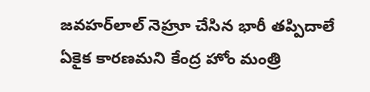జవహర్‌లాల్‌ నెహ్రూ చేసిన భారీ తప్పిదాలే ఏకైక కారణమని కేంద్ర హోం మంత్రి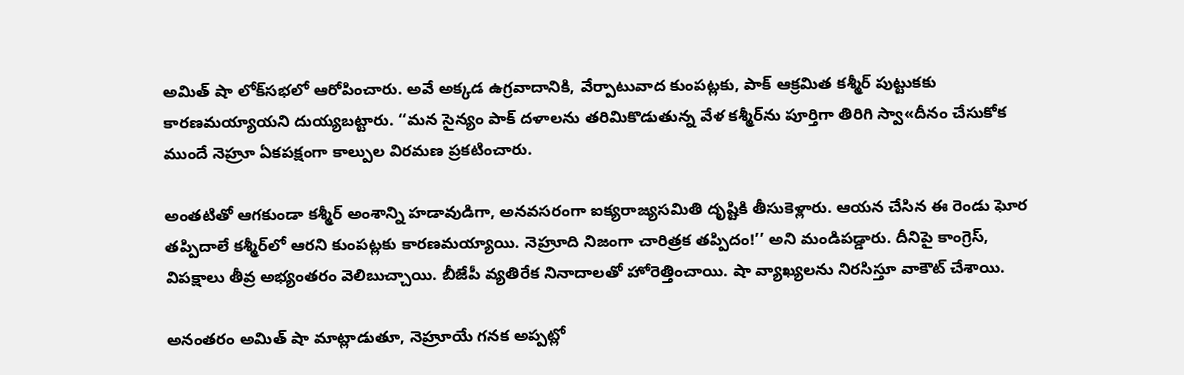అమిత్‌ షా లోక్‌సభలో ఆరోపించారు. అవే అక్కడ ఉగ్రవాదానికి, వేర్పాటువాద కుంపట్లకు, పాక్‌ ఆక్రమిత కశ్మీర్‌ పుట్టుకకు కారణమయ్యాయని దుయ్యబట్టారు. ‘‘మన సైన్యం పాక్‌ దళాలను తరిమికొడుతున్న వేళ కశ్మీర్‌ను పూర్తిగా తిరిగి స్వా«దీనం చేసుకోక ముందే నెహ్రూ ఏకపక్షంగా కాల్పుల విరమణ ప్రకటించారు.

అంతటితో ఆగకుండా కశ్మీర్‌ అంశాన్ని హడావుడిగా, అనవసరంగా ఐక్యరాజ్యసమితి దృష్టికి తీసుకెళ్లారు. ఆయన చేసిన ఈ రెండు ఘోర తప్పిదాలే కశ్మీర్‌లో ఆరని కుంపట్లకు కారణమయ్యాయి. నెహ్రూది నిజంగా చారిత్రక తప్పిదం!’’ అని మండిపడ్డారు. దీనిపై కాంగ్రెస్, విపక్షాలు తీవ్ర అభ్యంతరం వెలిబుచ్చాయి. బీజేపీ వ్యతిరేక నినాదాలతో హోరెత్తించాయి. షా వ్యాఖ్యలను నిరసిస్తూ వాకౌట్‌ చేశాయి.

అనంతరం అమిత్‌ షా మాట్లాడుతూ, నెహ్రూయే గనక అప్పట్లో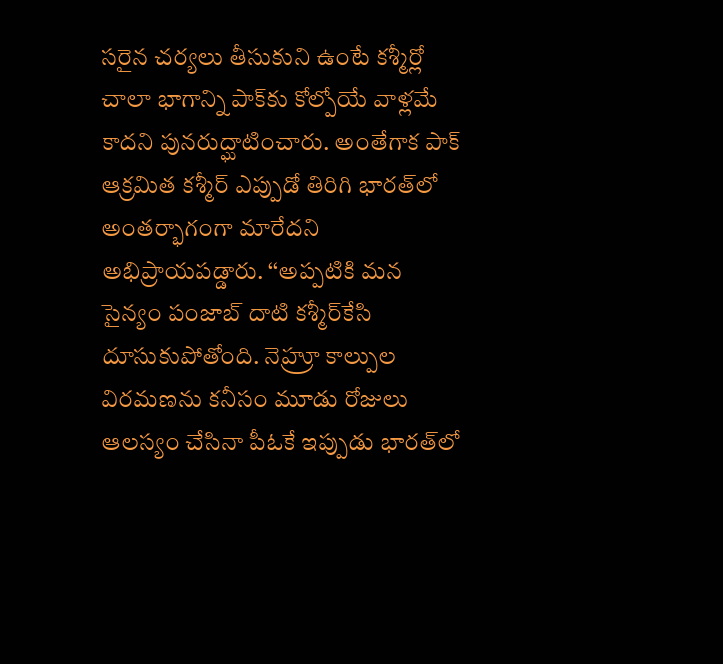సరైన చర్యలు తీసుకుని ఉంటే కశ్మీర్లో చాలా భాగాన్ని పాక్‌కు కోల్పోయే వాళ్లమే కాదని పునరుద్ఘాటించారు. అంతేగాక పాక్‌ ఆక్రమిత కశ్మీర్‌ ఎప్పుడో తిరిగి భారత్‌లో అంతర్భాగంగా మారేదని అభిప్రాయపడ్డారు. ‘‘అప్పటికి మన సైన్యం పంజాబ్‌ దాటి కశ్మీర్‌కేసి దూసుకుపోతోంది. నెహ్రూ కాల్పుల విరమణను కనీసం మూడు రోజులు ఆలస్యం చేసినా పీఓకే ఇప్పుడు భారత్‌లో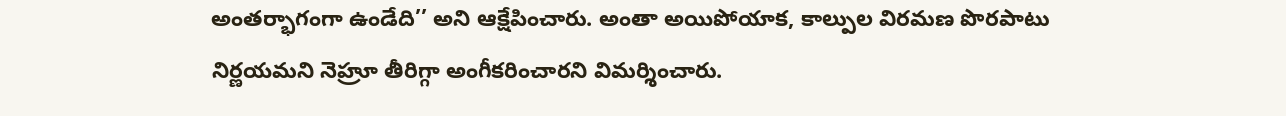అంతర్భాగంగా ఉండేది’’ అని ఆక్షేపించారు. అంతా అయిపోయాక, కాల్పుల విరమణ పొరపాటు నిర్ణయమని నెహ్రూ తీరిగ్గా అంగీకరించారని విమర్శించారు.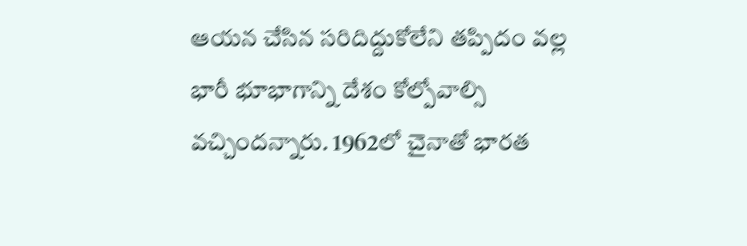ఆయన చేసిన సరిదిద్దుకోలేని తప్పిదం వల్ల భారీ భూభాగాన్ని దేశం కోల్పోవాల్సి వచ్చిందన్నారు. 1962లో చైనాతో భారత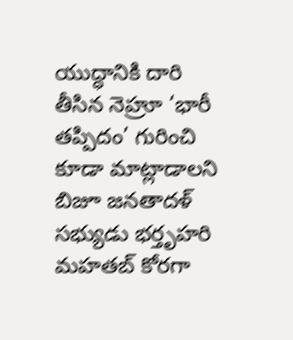యుద్ధానికి దారి తీసిన నెహ్రూ ‘భారీ తప్పిదం’ గురించి కూడా మాట్లాడాలని బిజూ జనతాదళ్‌ సభ్యుడు భర్తృహరి మహతబ్‌ కోరగా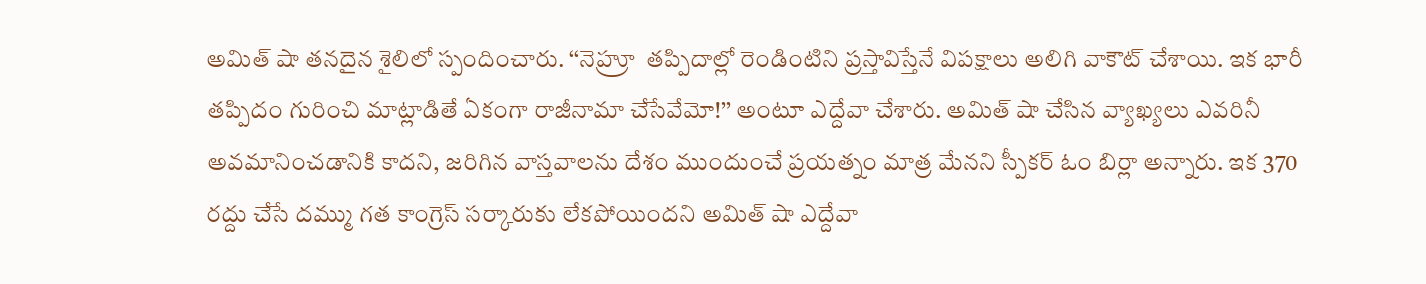అమిత్‌ షా తనదైన శైలిలో స్పందించారు. ‘‘నెహ్రూ  తప్పిదాల్లో రెండింటిని ప్రస్తావిస్తేనే విపక్షాలు అలిగి వాకౌట్‌ చేశాయి. ఇక భారీ తప్పిదం గురించి మాట్లాడితే ఏకంగా రాజీనామా చేసేవేమో!’’ అంటూ ఎద్దేవా చేశారు. అమిత్‌ షా చేసిన వ్యాఖ్యలు ఎవరినీ అవమానించడానికి కాదని, జరిగిన వాస్తవాలను దేశం ముందుంచే ప్రయత్నం మాత్ర మేనని స్పీకర్‌ ఓం బిర్లా అన్నారు. ఇక 370 రద్దు చేసే దమ్ము గత కాంగ్రెస్‌ సర్కారుకు లేకపోయిందని అమిత్‌ షా ఎద్దేవా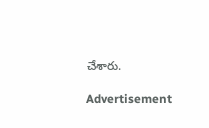చేశారు.

Advertisement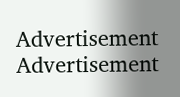Advertisement
Advertisement